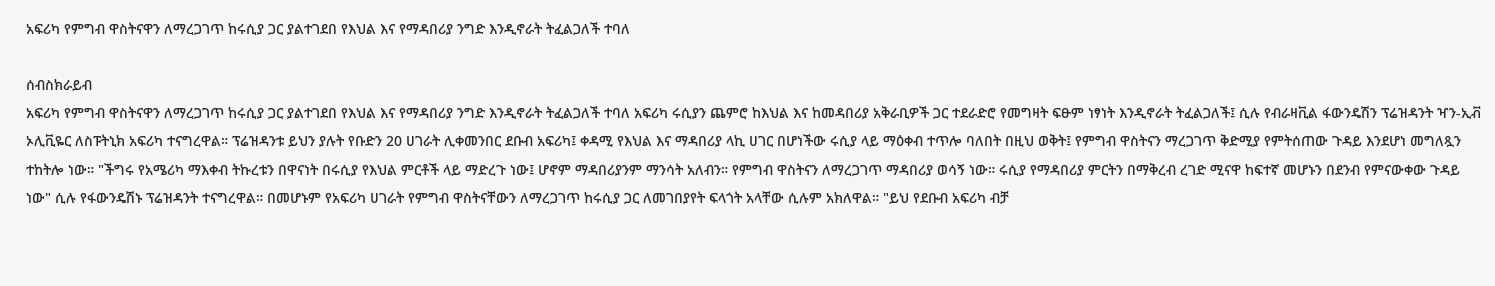አፍሪካ የምግብ ዋስትናዋን ለማረጋገጥ ከሩሲያ ጋር ያልተገደበ የእህል እና የማዳበሪያ ንግድ እንዲኖራት ትፈልጋለች ተባለ

ሰብስክራይብ
አፍሪካ የምግብ ዋስትናዋን ለማረጋገጥ ከሩሲያ ጋር ያልተገደበ የእህል እና የማዳበሪያ ንግድ እንዲኖራት ትፈልጋለች ተባለ አፍሪካ ሩሲያን ጨምሮ ከእህል እና ከመዳበሪያ አቅራቢዎች ጋር ተደራድሮ የመግዛት ፍፁም ነፃነት እንዲኖራት ትፈልጋለች፤ ሲሉ የብራዛቪል ፋውንዴሽን ፕሬዝዳንት ዣን-ኢቭ ኦሊቪዬር ለስፑትኒክ አፍሪካ ተናግረዋል። ፕሬዝዳንቱ ይህን ያሉት የቡድን 20 ሀገራት ሊቀመንበር ደቡብ አፍሪካ፤ ቀዳሚ የእህል እና ማዳበሪያ ላኪ ሀገር በሆነችው ሩሲያ ላይ ማዕቀብ ተጥሎ ባለበት በዚህ ወቅት፤ የምግብ ዋስትናን ማረጋገጥ ቅድሚያ የምትሰጠው ጉዳይ እንደሆነ መግለጿን ተከትሎ ነው። "ችግሩ የአሜሪካ ማእቀብ ትኩረቱን በዋናነት በሩሲያ የእህል ምርቶች ላይ ማድረጉ ነው፤ ሆኖም ማዳበሪያንም ማንሳት አለብን። የምግብ ዋስትናን ለማረጋገጥ ማዳበሪያ ወሳኝ ነው። ሩሲያ የማዳበሪያ ምርትን በማቅረብ ረገድ ሚናዋ ከፍተኛ መሆኑን በደንብ የምናውቀው ጉዳይ ነው" ሲሉ የፋውንዴሽኑ ፕሬዝዳንት ተናግረዋል። በመሆኑም የአፍሪካ ሀገራት የምግብ ዋስትናቸውን ለማረጋገጥ ከሩሲያ ጋር ለመገበያየት ፍላጎት አላቸው ሲሉም አክለዋል። "ይህ የደቡብ አፍሪካ ብቻ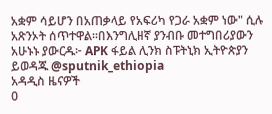አቋም ሳይሆን በአጠቃላይ የአፍሪካ የጋራ አቋም ነው" ሲሉ አጽንኦት ሰጥተዋል።በእንግሊዘኛ ያንብቡ መተግበሪያውን አሁኑኑ ያውርዱ፦ APK ፋይል ሊንክ ስፑትኒክ ኢትዮጵያን ይወዳጁ @sputnik_ethiopia
አዳዲስ ዜናዎች
0